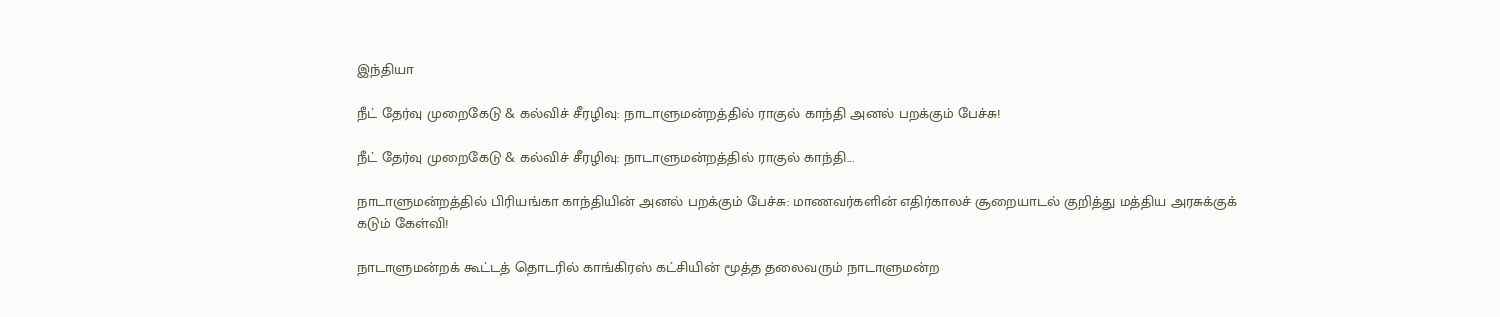இந்தியா

நீட் தேர்வு முறைகேடு & கல்விச் சீரழிவு: நாடாளுமன்றத்தில் ராகுல் காந்தி அனல் பறக்கும் பேச்சு!

நீட் தேர்வு முறைகேடு & கல்விச் சீரழிவு: நாடாளுமன்றத்தில் ராகுல் காந்தி...

நாடாளுமன்றத்தில் பிரியங்கா காந்தியின் அனல் பறக்கும் பேச்சு: மாணவர்களின் எதிர்காலச் சூறையாடல் குறித்து மத்திய அரசுக்குக் கடும் கேள்வி!

நாடாளுமன்றக் கூட்டத் தொடரில் காங்கிரஸ் கட்சியின் மூத்த தலைவரும் நாடாளுமன்ற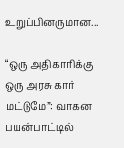உறுப்பினருமான...

“ஒரு அதிகாரிக்கு ஒரு அரசு கார் மட்டுமே”: வாகன பயன்பாட்டில்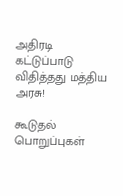அதிரடி கட்டுப்பாடு விதித்தது மத்திய அரசு!

கூடுதல் பொறுப்புகள்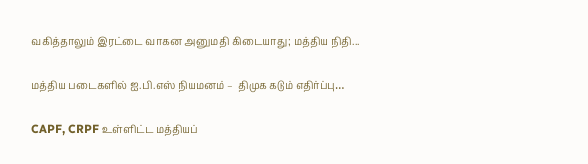வகித்தாலும் இரட்டை வாகன அனுமதி கிடையாது; மத்திய நிதி...

மத்திய படைகளில் ஐ.பி.எஸ் நியமனம் –  திமுக கடும் எதிர்ப்பு…

CAPF, CRPF உள்ளிட்ட மத்தியப்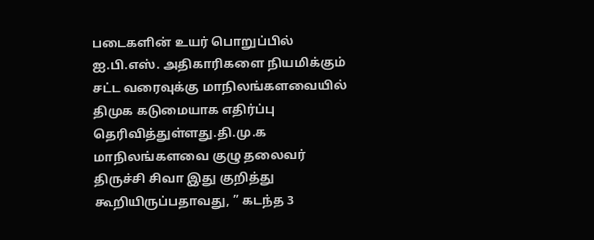படைகளின் உயர் பொறுப்பில் ஐ.பி.எஸ். அதிகாரிகளை நியமிக்கும் சட்ட வரைவுக்கு மாநிலங்களவையில் திமுக கடுமையாக எதிர்ப்பு தெரிவித்துள்ளது.தி.மு.க மாநிலங்களவை குழு தலைவர்  திருச்சி சிவா இது குறித்து கூறியிருப்பதாவது, ” கடந்த 3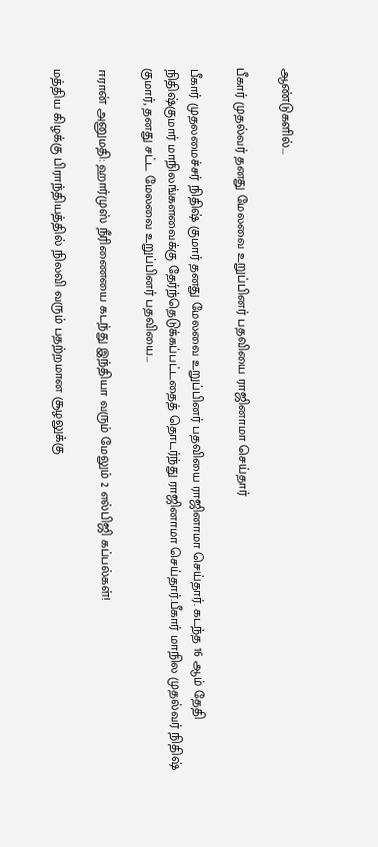ஆண்டுகளில்...

பீகார் முதல்வர் தனது மேலவை உறுப்பினர் பதவியை ராஜினாமா செய்தார்

பீகார் முதலமைச்சர் நிதிஷ் குமார் தனது மேலவை உறுப்பினர் பதவியை ராஜினாமா செய்தார். கடந்த 16 ஆம் தேதி நிதிஷ்குமார் மாநிலங்களவைக்கு தேர்ந்தெடுக்கப்பட்டதைத் தொடர்ந்து ராஜினாமா செய்தார்.பீகார் மாநில முதல்வர் நிதிஷ் குமார், தனது சட்ட மேலவை உறுப்பினர் பதவியை...

ஈரான் அனுமதி: ஹார்முஸ் நீரிணையை கடந்து இந்தியா வரும் மேலும் 2 எல்பிஜி கப்பல்கள்!

மத்திய கிழக்கு பிராந்தியத்தில் நிலவி வரும் பதற்றமான சூழலுக்கு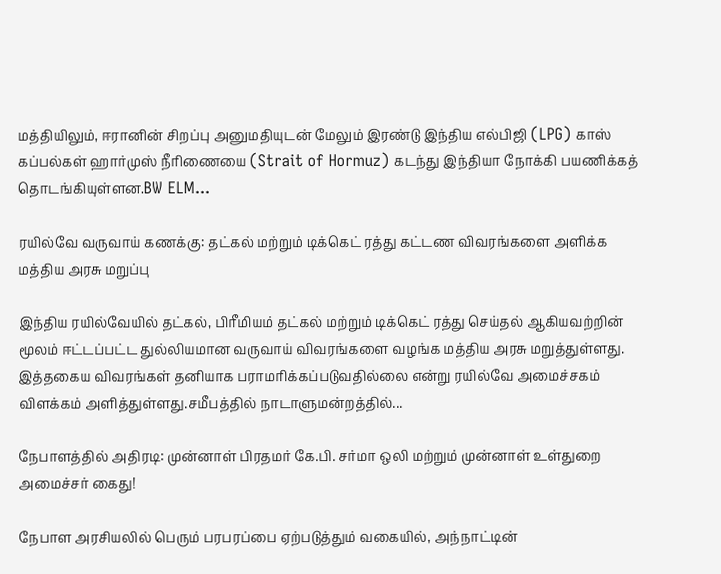மத்தியிலும், ஈரானின் சிறப்பு அனுமதியுடன் மேலும் இரண்டு இந்திய எல்பிஜி (LPG) காஸ் கப்பல்கள் ஹார்முஸ் நீரிணையை (Strait of Hormuz) கடந்து இந்தியா நோக்கி பயணிக்கத் தொடங்கியுள்ளன.BW ELM...

ரயில்வே வருவாய் கணக்கு: தட்கல் மற்றும் டிக்கெட் ரத்து கட்டண விவரங்களை அளிக்க மத்திய அரசு மறுப்பு

இந்திய ரயில்வேயில் தட்கல், பிரீமியம் தட்கல் மற்றும் டிக்கெட் ரத்து செய்தல் ஆகியவற்றின் மூலம் ஈட்டப்பட்ட துல்லியமான வருவாய் விவரங்களை வழங்க மத்திய அரசு மறுத்துள்ளது. இத்தகைய விவரங்கள் தனியாக பராமரிக்கப்படுவதில்லை என்று ரயில்வே அமைச்சகம் விளக்கம் அளித்துள்ளது.சமீபத்தில் நாடாளுமன்றத்தில்...

நேபாளத்தில் அதிரடி: முன்னாள் பிரதமர் கே.பி. சர்மா ஒலி மற்றும் முன்னாள் உள்துறை அமைச்சர் கைது!

நேபாள அரசியலில் பெரும் பரபரப்பை ஏற்படுத்தும் வகையில், அந்நாட்டின்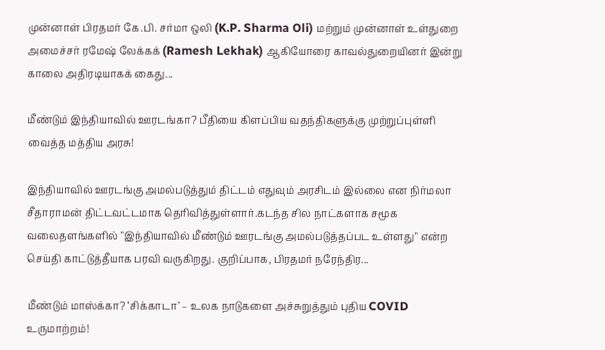முன்னாள் பிரதமர் கே.பி. சர்மா ஒலி (K.P. Sharma Oli) மற்றும் முன்னாள் உள்துறை அமைச்சர் ரமேஷ் லேக்கக் (Ramesh Lekhak) ஆகியோரை காவல்துறையினர் இன்று காலை அதிரடியாகக் கைது...

மீண்டும் இந்தியாவில் ஊரடங்கா? பீதியை கிளப்பிய வதந்திகளுக்கு முற்றுப்புள்ளி வைத்த மத்திய அரசு!

இந்தியாவில் ஊரடங்கு அமல்படுத்தும் திட்டம் எதுவும் அரசிடம் இல்லை என நிர்மலா சீதாராமன் திட்டவட்டமாக தெரிவித்துள்ளார்.கடந்த சில நாட்களாக சமூக வலைதளங்களில் "இந்தியாவில் மீண்டும் ஊரடங்கு அமல்படுத்தப்பட உள்ளது" என்ற செய்தி காட்டுத்தீயாக பரவி வருகிறது. குறிப்பாக, பிரதமர் நரேந்திர...

மீண்டும் மாஸ்க்கா? ‘சிக்காடா’ – உலக நாடுகளை அச்சுறுத்தும் புதிய COVID உருமாற்றம்!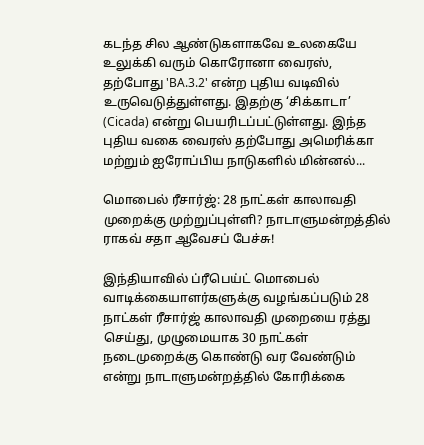கடந்த சில ஆண்டுகளாகவே உலகையே உலுக்கி வரும் கொரோனா வைரஸ், தற்போது 'BA.3.2' என்ற புதிய வடிவில் உருவெடுத்துள்ளது. இதற்கு ‘சிக்காடா’ (Cicada) என்று பெயரிடப்பட்டுள்ளது. இந்த புதிய வகை வைரஸ் தற்போது அமெரிக்கா மற்றும் ஐரோப்பிய நாடுகளில் மின்னல்...

மொபைல் ரீசார்ஜ்: 28 நாட்கள் காலாவதி முறைக்கு முற்றுப்புள்ளி? நாடாளுமன்றத்தில் ராகவ் சதா ஆவேசப் பேச்சு!

இந்தியாவில் ப்ரீபெய்ட் மொபைல் வாடிக்கையாளர்களுக்கு வழங்கப்படும் 28 நாட்கள் ரீசார்ஜ் காலாவதி முறையை ரத்து செய்து, முழுமையாக 30 நாட்கள் நடைமுறைக்கு கொண்டு வர வேண்டும் என்று நாடாளுமன்றத்தில் கோரிக்கை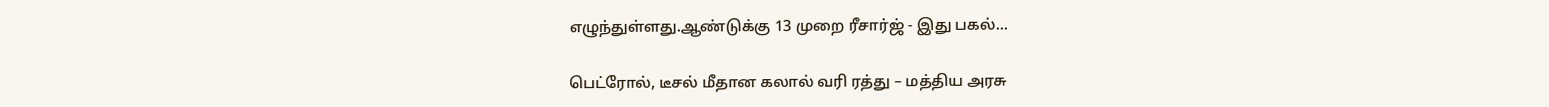எழுந்துள்ளது.ஆண்டுக்கு 13 முறை ரீசார்ஜ் - இது பகல்...

பெட்ரோல், டீசல் மீதான கலால் வரி ரத்து – மத்திய அரசு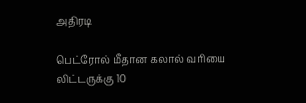அதிரடி

பெட்ரோல் மீதான கலால் வரியை லிட்டருக்கு 10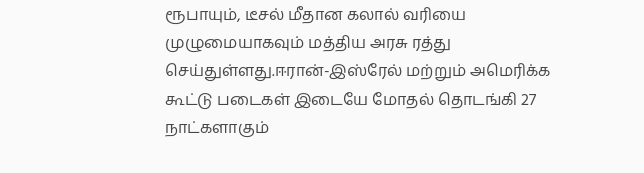ரூபாயும், டீசல் மீதான கலால் வரியை முழுமையாகவும் மத்திய அரசு ரத்து செய்துள்ளது.ஈரான்-இஸ்ரேல் மற்றும் அமெரிக்க கூட்டு படைகள் இடையே மோதல் தொடங்கி 27 நாட்களாகும்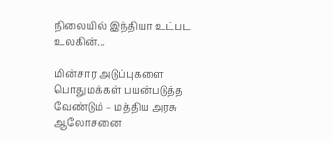நிலையில் இந்தியா உட்பட உலகின்...

மின்சார அடுப்புகளை பொதுமக்கள் பயன்படுத்த வேண்டும் – மத்திய அரசு ஆலோசனை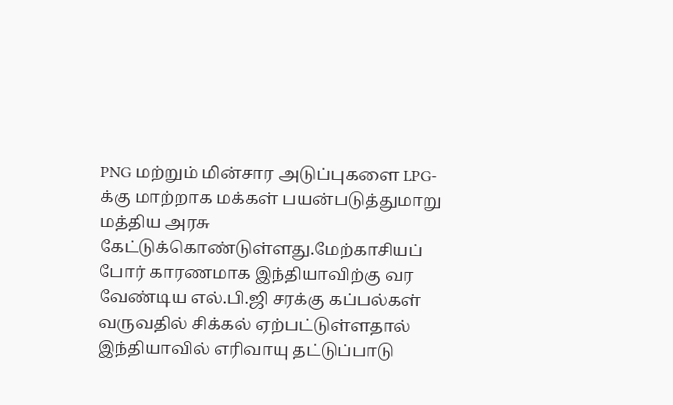PNG மற்றும் மின்சார அடுப்புகளை LPG-க்கு மாற்றாக மக்கள் பயன்படுத்துமாறு மத்திய அரசு கேட்டுக்கொண்டுள்ளது.மேற்காசியப் போர் காரணமாக இந்தியாவிற்கு வர வேண்டிய எல்.பி.ஜி சரக்கு கப்பல்கள் வருவதில் சிக்கல் ஏற்பட்டுள்ளதால் இந்தியாவில் எரிவாயு தட்டுப்பாடு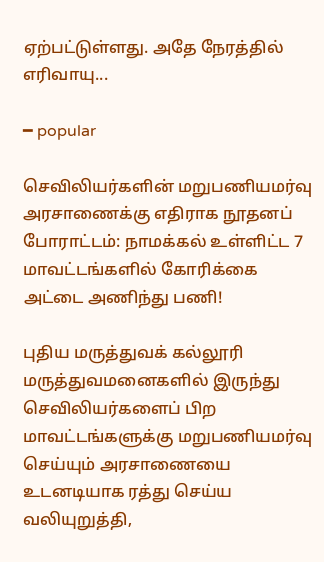ஏற்பட்டுள்ளது. அதே நேரத்தில் எரிவாயு...

━ popular

செவிலியர்களின் மறுபணியமர்வு அரசாணைக்கு எதிராக நூதனப் போராட்டம்: நாமக்கல் உள்ளிட்ட 7 மாவட்டங்களில் கோரிக்கை அட்டை அணிந்து பணி!

புதிய மருத்துவக் கல்லூரி மருத்துவமனைகளில் இருந்து செவிலியர்களைப் பிற மாவட்டங்களுக்கு மறுபணியமர்வு செய்யும் அரசாணையை உடனடியாக ரத்து செய்ய வலியுறுத்தி,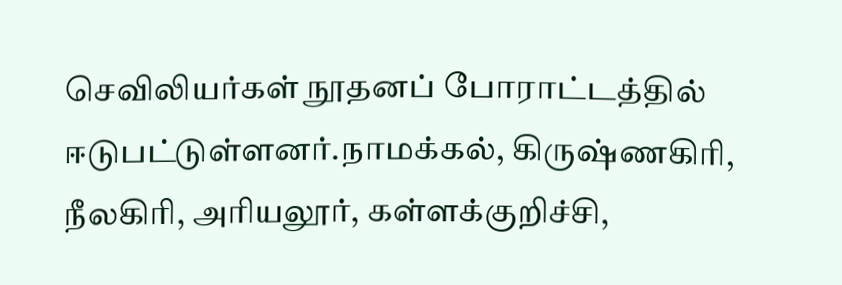செவிலியர்கள் நூதனப் போராட்டத்தில் ஈடுபட்டுள்ளனர்.நாமக்கல், கிருஷ்ணகிரி, நீலகிரி, அரியலூர், கள்ளக்குறிச்சி,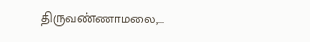திருவண்ணாமலை,...